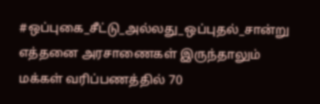#ஒப்புகை_சீட்டு_அல்லது_ஒப்புதல்_சான்று
எத்தனை அரசாணைகள் இருந்தாலும்
மக்கள் வரிப்பணத்தில் 70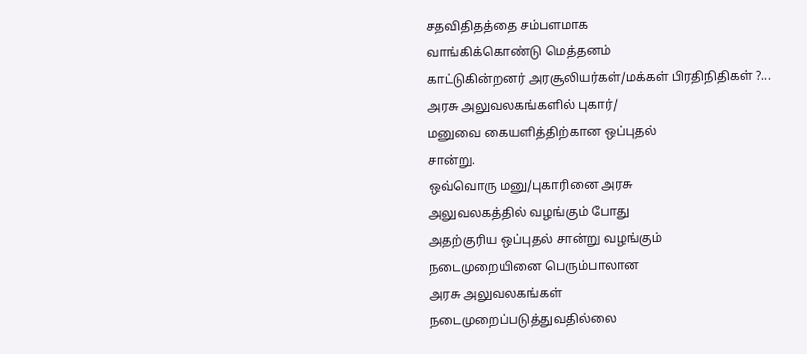சதவிதிதத்தை சம்பளமாக
வாங்கிக்கொண்டு மெத்தனம்
காட்டுகின்றனர் அரசூலியர்கள்/மக்கள் பிரதிநிதிகள் ?...
அரசு அலுவலகங்களில் புகார்/
மனுவை கையளித்திற்கான ஒப்புதல்
சான்று.
ஒவ்வொரு மனு/புகாரினை அரசு
அலுவலகத்தில் வழங்கும் போது
அதற்குரிய ஒப்புதல் சான்று வழங்கும்
நடைமுறையினை பெரும்பாலான
அரசு அலுவலகங்கள்
நடைமுறைப்படுத்துவதில்லை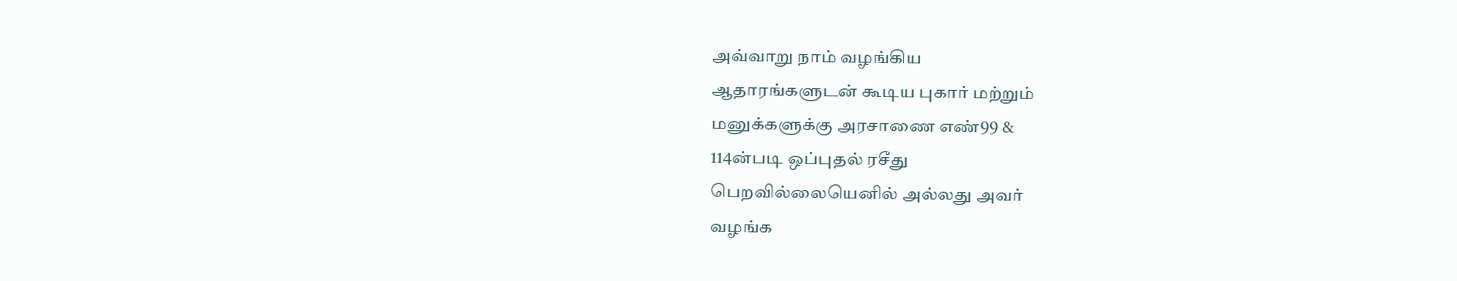அவ்வாறு நாம் வழங்கிய
ஆதாரங்களுடன் கூடிய புகார் மற்றும்
மனுக்களுக்கு அரசாணை எண்99 &
114ன்படி ஒப்புதல் ரசீது
பெறவில்லையெனில் அல்லது அவர்
வழங்க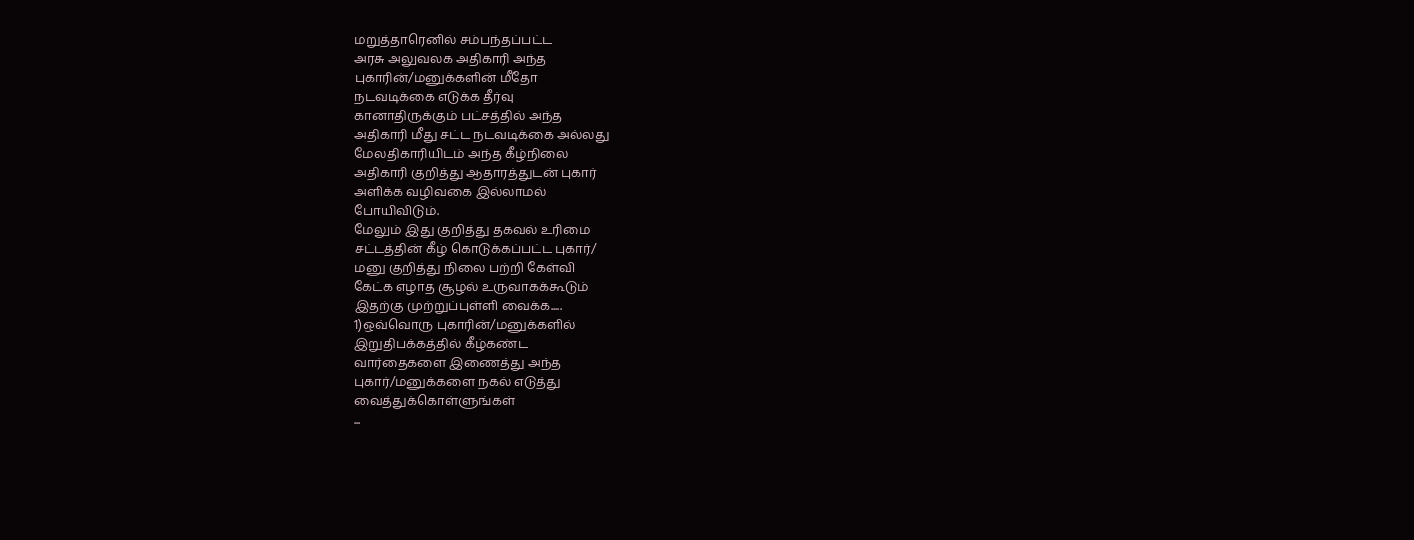மறுத்தாரெனில் சம்பந்தப்பட்ட
அரசு அலுவலக அதிகாரி அந்த
புகாரின்/மனுக்களின் மீதோ
நடவடிக்கை எடுக்க தீர்வு
கானாதிருக்கும் பட்சத்தில் அந்த
அதிகாரி மீது சட்ட நடவடிக்கை அல்லது
மேலதிகாரியிடம் அந்த கீழ்நிலை
அதிகாரி குறித்து ஆதாரத்துடன் புகார்
அளிக்க வழிவகை இல்லாமல்
போயிவிடும்.
மேலும் இது குறித்து தகவல் உரிமை
சட்டத்தின் கீழ் கொடுக்கப்பட்ட புகார்/
மனு குறித்து நிலை பற்றி கேள்வி
கேட்க எழாத சூழல் உருவாகக்கூடும்
இதற்கு முற்றுப்புள்ளி வைக்க.....
1)ஒவ்வொரு புகாரின்/மனுக்களில்
இறுதிபக்கத்தில் கீழ்கண்ட
வார்தைகளை இணைத்து அந்த
புகார்/மனுக்களை நகல் எடுத்து
வைத்துக்கொள்ளுங்கள்
...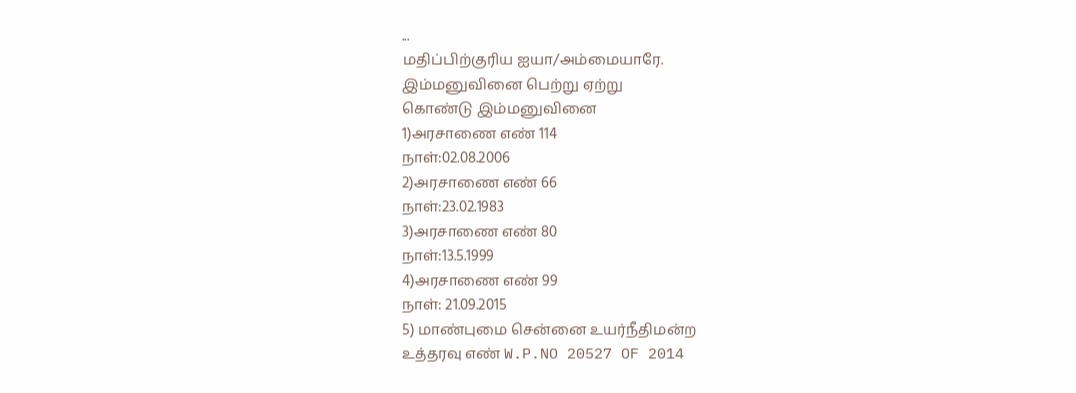...
மதிப்பிற்குரிய ஐயா/அம்மையாரே.
இம்மனுவினை பெற்று ஏற்று
கொண்டு இம்மனுவினை
1)அரசாணை எண் 114
நாள்:02.08.2006
2)அரசாணை எண் 66
நாள்:23.02.1983
3)அரசாணை எண் 80
நாள்:13.5.1999
4)அரசாணை எண் 99
நாள்: 21.09.2015
5) மாண்புமை சென்னை உயர்நீதிமன்ற
உத்தரவு எண் W.P.NO 20527 OF 2014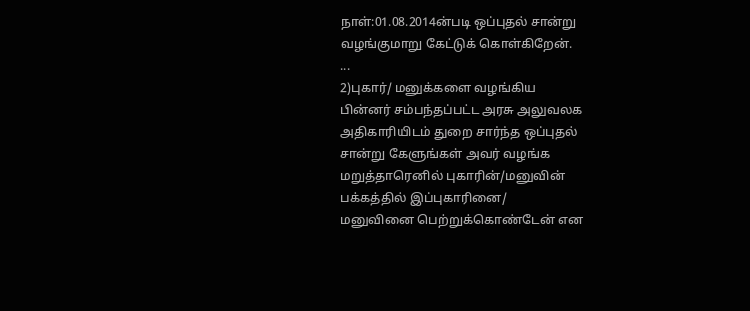நாள்:01.08.2014ன்படி ஒப்புதல் சான்று
வழங்குமாறு கேட்டுக் கொள்கிறேன்.
...
2)புகார்/ மனுக்களை வழங்கிய
பின்னர் சம்பந்தப்பட்ட அரசு அலுவலக
அதிகாரியிடம் துறை சார்ந்த ஒப்புதல்
சான்று கேளுங்கள் அவர் வழங்க
மறுத்தாரெனில் புகாரின்/மனுவின்
பக்கத்தில் இப்புகாரினை/
மனுவினை பெற்றுக்கொண்டேன் என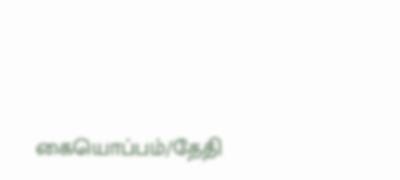கையொப்பம்/தேதி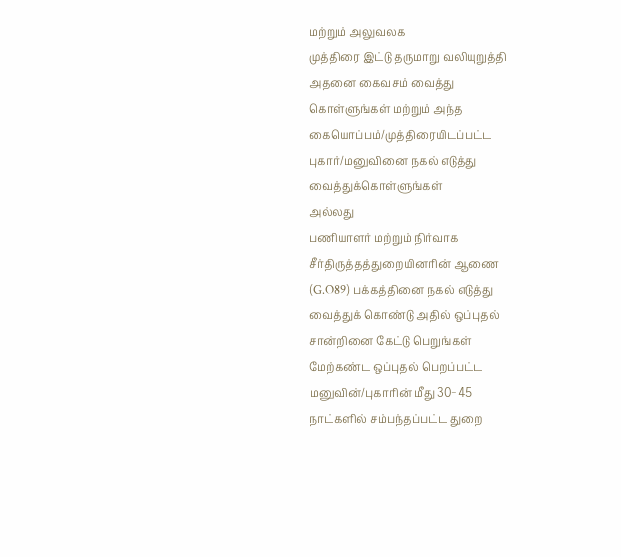மற்றும் அலுவலக
முத்திரை இட்டு தருமாறு வலியுறுத்தி
அதனை கைவசம் வைத்து
கொள்ளுங்கள் மற்றும் அந்த
கையொப்பம்/முத்திரையிடப்பட்ட
புகார்/மனுவினை நகல் எடுத்து
வைத்துக்கொள்ளுங்கள்
அல்லது
பணியாளர் மற்றும் நிர்வாக
சீர்திருத்தத்துறையினரின் ஆணை
(G.O89) பக்கத்தினை நகல் எடுத்து
வைத்துக் கொண்டு அதில் ஒப்புதல்
சான்றினை கேட்டு பெறுங்கள்
மேற்கண்ட ஒப்புதல் பெறப்பட்ட
மனுவின்/புகாரின் மீது 30−45
நாட்களில் சம்பந்தப்பட்ட துறை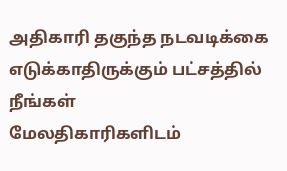அதிகாரி தகுந்த நடவடிக்கை
எடுக்காதிருக்கும் பட்சத்தில் நீங்கள்
மேலதிகாரிகளிடம்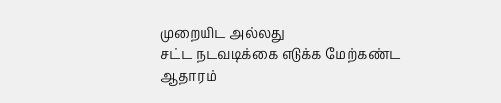முறையிட அல்லது
சட்ட நடவடிக்கை எடுக்க மேற்கண்ட
ஆதாரம்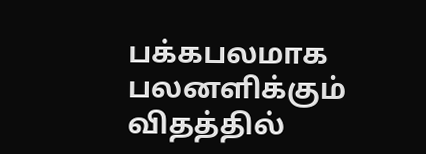பக்கபலமாக பலனளிக்கும்
விதத்தில்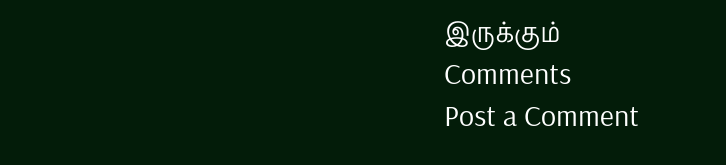இருக்கும்
Comments
Post a Comment